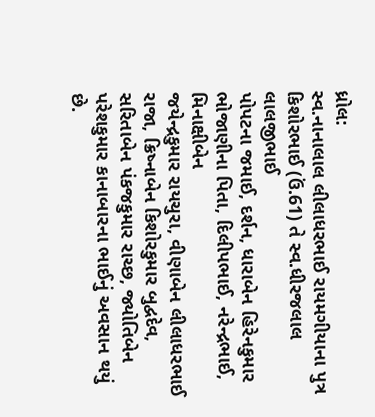ધ્રોલ:
સ્વ.નાનાલાલ લીલાધરભાઈ રાયમગીયાના પુત્ર કિશોરભાઈ (ઉં.61) તે સ્વ.ધીરજલાલ લાલજીભાઈ
પોપટના જમાઈ, દર્શન, ધારાબેન હિરેનકુમાર ભોજાણીના પિતા, દિલીપભાઈ, નરેન્દ્રભાઈ, મિનાક્ષીબેન
જયેન્દ્રકુમાર રાયચુરા, વીણાબેન લીલાધરભાઈ રાજા, ક્રિષ્નાબેન કિશોરકુમાર બુદ્વદેવ,
સરિતાબેન પંકજકુમાર રાચ્છ, જ્યોતિબેન પરેશકુમાર કાનાબારના ભાઈનું અવસાન થયું છે.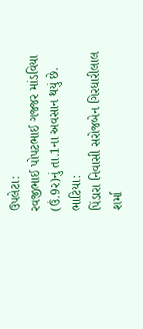ઉપલેટા:
રવજીભાઈ પોપટભાઈ ગજ્જર માંડવિયા (ઉં.9ર)નું તા.1ના અવસાન થયું છે.
ભાટિયા:
પિંડારા નિવાસી સરોજબેન ગિરધારીલાલ શર્મા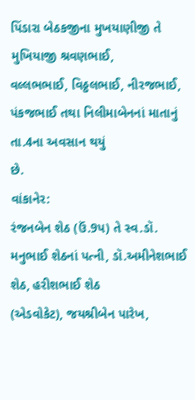પિંડારા બેઠકજીના મુખયાણીજી તે મુખિયાજી શ્રવણભાઈ,
વલ્લભભાઈ, વિઠ્ઠલભાઈ, નીરજભાઈ, પંકજભાઈ તથા નિલીમાબેનનાં માતાનું તા.4ના અવસાન થયું
છે.
વાંકાનેર:
રંજનબેન શેઠ (ઉં.9પ) તે સ્વ.ડૉ. મનુભાઈ શેઠનાં પત્ની, ડૉ.અમીનેશભાઈ શેઠ, હરીશભાઈ શેઠ
(એડવોકેટ), જયશ્રીબેન પારેખ,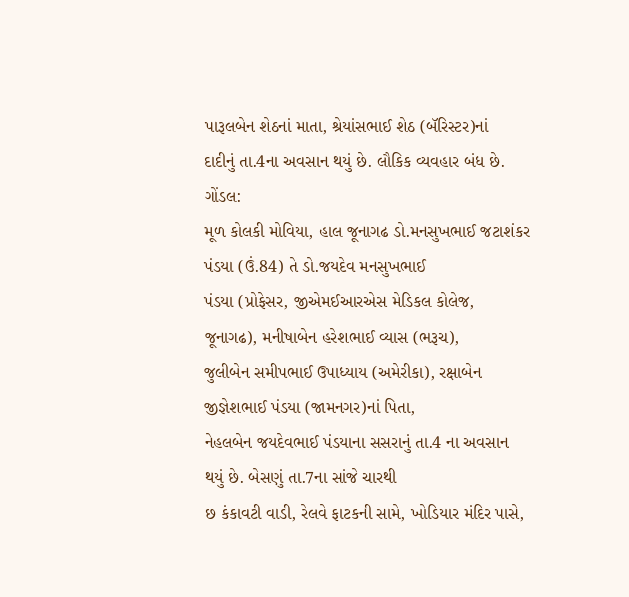પારૂલબેન શેઠનાં માતા, શ્રેયાંસભાઈ શેઠ (બૅરિસ્ટર)નાં
દાદીનું તા.4ના અવસાન થયું છે. લૌકિક વ્યવહાર બંધ છે.
ગોંડલ:
મૂળ કોલકી મોવિયા, હાલ જૂનાગઢ ડો.મનસુખભાઈ જટાશંકર પંડયા (ઉં.84) તે ડો.જયદેવ મનસુખભાઈ
પંડયા (પ્રોફેસર, જીએમઈઆરએસ મેડિકલ કોલેજ, જૂનાગઢ), મનીષાબેન હરેશભાઈ વ્યાસ (ભરૂચ),
જુલીબેન સમીપભાઈ ઉપાધ્યાય (અમેરીકા), રક્ષાબેન જીજ્ઞેશભાઈ પંડયા (જામનગર)નાં પિતા,
નેહલબેન જયદેવભાઈ પંડયાના સસરાનું તા.4 ના અવસાન થયું છે. બેસણું તા.7ના સાંજે ચારથી
છ કંકાવટી વાડી, રેલવે ફાટકની સામે, ખોડિયાર મંદિર પાસે,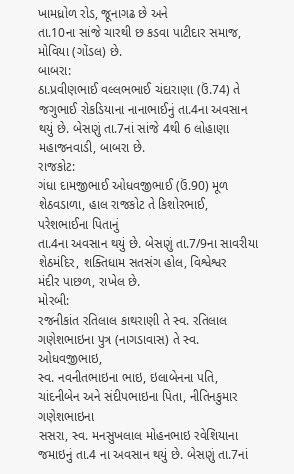ખામધ્રોળ રોડ, જૂનાગઢ છે અને
તા.10ના સાંજે ચારથી છ કડવા પાટીદાર સમાજ, મોવિયા (ગોંડલ) છે.
બાબરા:
ઠા.પ્રવીણભાઈ વલ્લભભાઈ ચંદારાણા (ઉં.74) તે જગુભાઈ રોકડિયાના નાનાભાઈનું તા.4ના અવસાન
થયું છે. બેસણું તા.7નાં સાંજે 4થી 6 લોહાણા મહાજનવાડી, બાબરા છે.
રાજકોટ:
ગંધા દામજીભાઈ ઓધવજીભાઈ (ઉં.90) મૂળ શેઠવડાળા, હાલ રાજકોટ તે કિશોરભાઈ, પરેશભાઈના પિતાનું
તા.4ના અવસાન થયું છે. બેસણું તા.7/9ના સાવરીયા શેઠમંદિર, શક્તિધામ સતસંગ હોલ, વિશ્વેશ્વર
મંદીર પાછળ, રાખેલ છે.
મોરબી:
રજનીકાંત રતિલાલ કાથરાણી તે સ્વ. રતિલાલ ગણેશભાઇના પુત્ર (નાગડાવાસ) તે સ્વ. ઓધવજીભાઇ,
સ્વ. નવનીતભાઇના ભાઇ, ઇલાબેનના પતિ, ચાંદનીબેન અને સંદીપભાઇના પિતા, નીતિનકુમાર ગણેશભાઇના
સસરા, સ્વ. મનસુખલાલ મોહનભાઇ રવેશિયાના જમાઇનું તા.4 ના અવસાન થયું છે. બેસણું તા.7નાં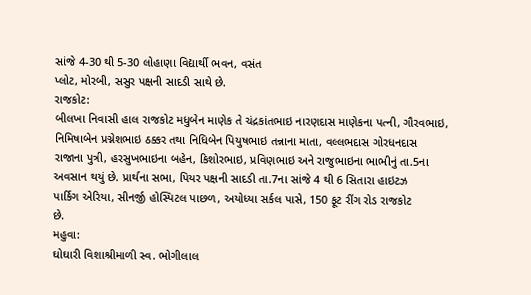સાંજે 4-30 થી 5-30 લોહાણા વિદ્યાર્થી ભવન, વસંત
પ્લોટ, મોરબી, સસુર પક્ષની સાદડી સાથે છે.
રાજકોટ:
બીલખા નિવાસી હાલ રાજકોટ મધુબેન માણેક તે ચંદ્રકાંતભાઇ નારણદાસ માણેકના પત્ની, ગૌરવભાઇ,
નિમિષાબેન પ્રગ્નેશભાઇ ઠક્કર તથા નિધિબેન પિયુષભાઇ તન્નાના માતા, વલ્લભદાસ ગોરધનદાસ
રાજાના પુત્રી, હરસુખભાઇના બહેન, કિશોરભાઇ, પ્રવિણભાઇ અને રાજુભાઇના ભાભીનું તા.5ના
અવસાન થયું છે. પ્રાર્થના સભા, પિયર પક્ષની સાદડી તા.7ના સાંજે 4 થી 6 સિતારા હાઇટઝ
પાર્કિગ એરિયા, સીનર્જી હોસ્પિટલ પાછળ, અયોધ્યા સર્કલ પાસે, 150 ફૂટ રીંગ રોડ રાજકોટ
છે.
મહુવા:
ઘોઘારી વિશાશ્રીમાળી સ્વ. ભોગીલાલ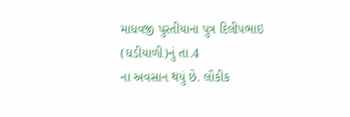માધવજી પુરતીયાના પુત્ર દિલીપભાઇ (ઘડીયાળી)નું તા.4
ના અવસાન થયું છે. લૌકીક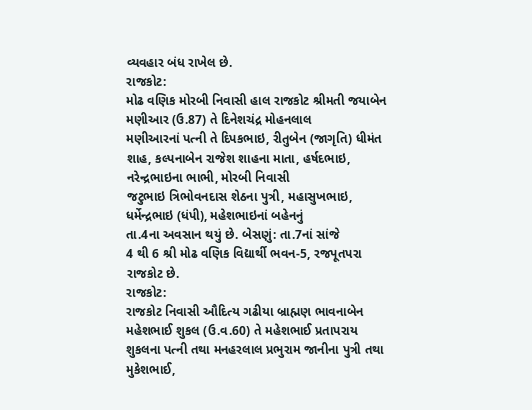વ્યવહાર બંધ રાખેલ છે.
રાજકોટ:
મોઢ વણિક મોરબી નિવાસી હાલ રાજકોટ શ્રીમતી જયાબેન મણીઆર (ઉ.87) તે દિનેશચંદ્ર મોહનલાલ
મણીઆરનાં પત્ની તે દિપકભાઇ, રીતુબેન (જાગૃતિ) ધીમંત શાહ, કલ્પનાબેન રાજેશ શાહના માતા, હર્ષદભાઇ, નરેન્દ્રભાઇના ભાભી, મોરબી નિવાસી
જટુભાઇ ત્રિભોવનદાસ શેઠના પુત્રી, મહાસુખભાઇ, ધર્મેન્દ્રભાઇ (ધંપી), મહેશભાઇનાં બહેનનું
તા.4ના અવસાન થયું છે. બેસણું: તા.7નાં સાંજે
4 થી 6 શ્રી મોઢ વણિક વિદ્યાર્થી ભવન-5, રજપૂતપરા રાજકોટ છે.
રાજકોટ:
રાજકોટ નિવાસી ઔદિત્ય ગઢીયા બ્રાહ્મણ ભાવનાબેન મહેશભાઈ શુકલ (ઉ.વ.60) તે મહેશભાઈ પ્રતાપરાય
શુકલના પત્ની તથા મનહરલાલ પ્રભુરામ જાનીના પુત્રી તથા મુકેશભાઈ,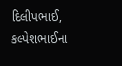દિલીપભાઈ, કલ્પેશભાઈના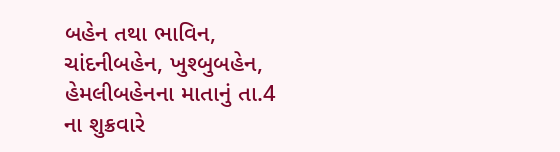બહેન તથા ભાવિન, ચાંદનીબહેન, ખુશ્બુબહેન, હેમલીબહેનના માતાનું તા.4 ના શુક્રવારે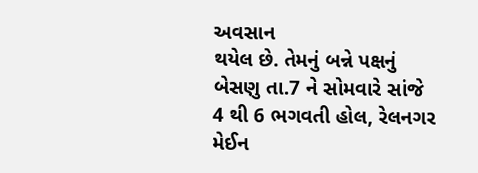અવસાન
થયેલ છે. તેમનું બન્ને પક્ષનું બેસણુ તા.7 ને સોમવારે સાંજે 4 થી 6 ભગવતી હોલ, રેલનગર
મેઈન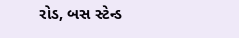રોડ, બસ સ્ટેન્ડ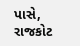પાસે, રાજકોટ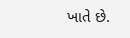ખાતે છે.